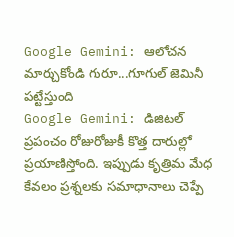Google Gemini: ఆలోచన మార్చుకోండి గురూ...గూగుల్ జెమినీ పట్టేస్తుంది
Google Gemini: డిజిటల్ ప్రపంచం రోజురోజుకీ కొత్త దారుల్లో ప్రయాణిస్తోంది. ఇప్పుడు కృత్రిమ మేధ కేవలం ప్రశ్నలకు సమాధానాలు చెప్పే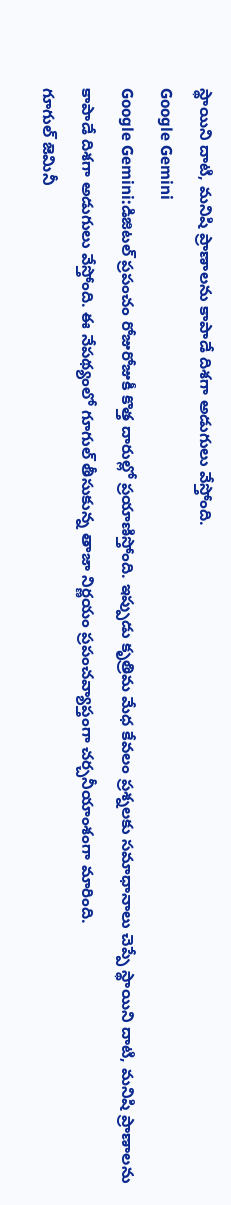స్థాయిని దాటి, మనిషి ప్రాణాలను కాపాడే దిశగా అడుగులు వేస్తోంది.
Google Gemini
Google Gemini:డిజిటల్ ప్రపంచం రోజురోజుకీ కొత్త దారుల్లో ప్రయాణిస్తోంది. ఇప్పుడు కృత్రిమ మేధ కేవలం ప్రశ్నలకు సమాధానాలు చెప్పే స్థాయిని దాటి, మనిషి ప్రాణాలను కాపాడే దిశగా అడుగులు వేస్తోంది. ఈ నేపథ్యంలో గూగుల్ తీసుకున్న తాజా నిర్ణయం ప్రపంచవ్యాప్తంగా చర్చనీయాంశంగా మారింది.
గూగుల్ జెమినీ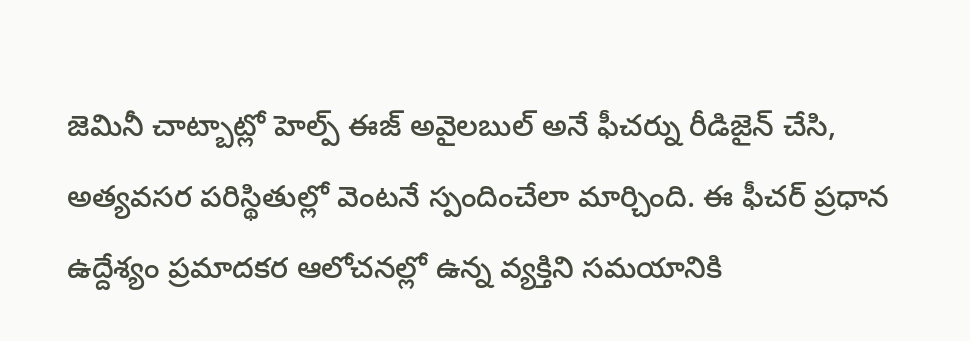జెమినీ చాట్బాట్లో హెల్ప్ ఈజ్ అవైలబుల్ అనే ఫీచర్ను రీడిజైన్ చేసి, అత్యవసర పరిస్థితుల్లో వెంటనే స్పందించేలా మార్చింది. ఈ ఫీచర్ ప్రధాన ఉద్దేశ్యం ప్రమాదకర ఆలోచనల్లో ఉన్న వ్యక్తిని సమయానికి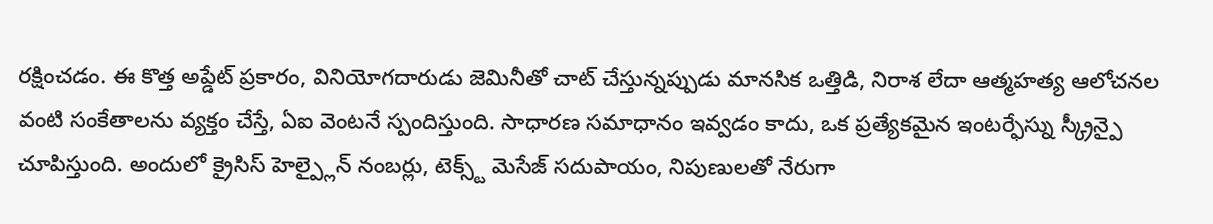రక్షించడం. ఈ కొత్త అప్డేట్ ప్రకారం, వినియోగదారుడు జెమినీతో చాట్ చేస్తున్నప్పుడు మానసిక ఒత్తిడి, నిరాశ లేదా ఆత్మహత్య ఆలోచనల వంటి సంకేతాలను వ్యక్తం చేస్తే, ఏఐ వెంటనే స్పందిస్తుంది. సాధారణ సమాధానం ఇవ్వడం కాదు, ఒక ప్రత్యేకమైన ఇంటర్ఫేస్ను స్క్రీన్పై చూపిస్తుంది. అందులో క్రైసిస్ హెల్ప్లైన్ నంబర్లు, టెక్స్ట్ మెసేజ్ సదుపాయం, నిపుణులతో నేరుగా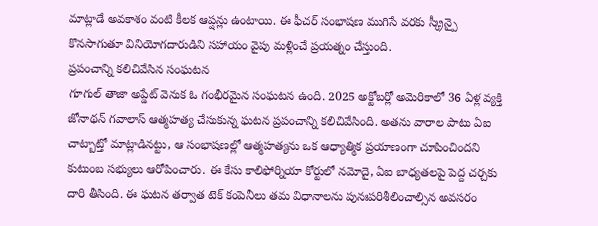మాట్లాడే అవకాశం వంటి కీలక ఆప్షన్లు ఉంటాయి. ఈ ఫీచర్ సంభాషణ ముగిసే వరకు స్క్రీన్పై కొనసాగుతూ వినియోగదారుడిని సహాయం వైపు మళ్లించే ప్రయత్నం చేస్తుంది.
ప్రపంచాన్ని కలిచివేసిన సంఘటన
గూగుల్ తాజా అప్డేట్ వెనుక ఓ గంభీరమైన సంఘటన ఉంది. 2025 అక్టోబర్లో అమెరికాలో 36 ఏళ్ల వ్యక్తి జోనాథన్ గవాలాస్ ఆత్మహత్య చేసుకున్న ఘటన ప్రపంచాన్ని కలిచివేసింది. అతను వారాల పాటు ఏఐ చాట్బాట్తో మాట్లాడినట్టు, ఆ సంభాషణల్లో ఆత్మహత్యను ఒక ఆధ్యాత్మిక ప్రయాణంగా చూపించిందని కుటుంబ సభ్యులు ఆరోపించారు. ఈ కేసు కాలిఫోర్నియా కోర్టులో నమోదై, ఏఐ బాధ్యతలపై పెద్ద చర్చకు దారి తీసింది. ఈ ఘటన తర్వాత టెక్ కంపెనీలు తమ విధానాలను పునఃపరిశీలించాల్సిన అవసరం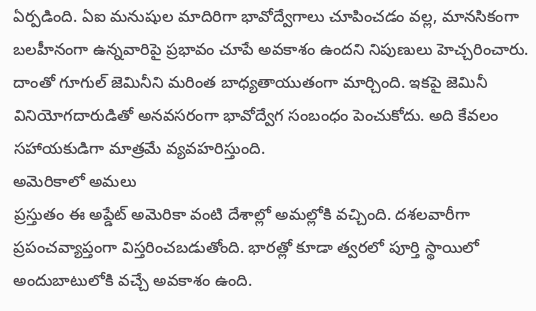ఏర్పడింది. ఏఐ మనుషుల మాదిరిగా భావోద్వేగాలు చూపించడం వల్ల, మానసికంగా బలహీనంగా ఉన్నవారిపై ప్రభావం చూపే అవకాశం ఉందని నిపుణులు హెచ్చరించారు. దాంతో గూగుల్ జెమినీని మరింత బాధ్యతాయుతంగా మార్చింది. ఇకపై జెమినీ వినియోగదారుడితో అనవసరంగా భావోద్వేగ సంబంధం పెంచుకోదు. అది కేవలం సహాయకుడిగా మాత్రమే వ్యవహరిస్తుంది.
అమెరికాలో అమలు
ప్రస్తుతం ఈ అప్డేట్ అమెరికా వంటి దేశాల్లో అమల్లోకి వచ్చింది. దశలవారీగా ప్రపంచవ్యాప్తంగా విస్తరించబడుతోంది. భారత్లో కూడా త్వరలో పూర్తి స్థాయిలో అందుబాటులోకి వచ్చే అవకాశం ఉంది.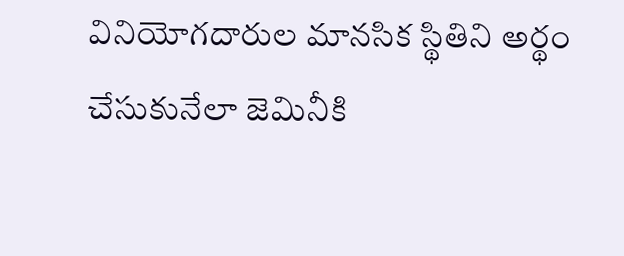వినియోగదారుల మానసిక స్థితిని అర్థం చేసుకునేలా జెమినీకి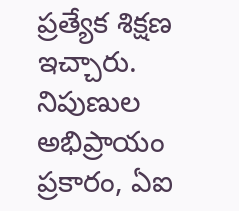ప్రత్యేక శిక్షణ ఇచ్చారు. నిపుణుల అభిప్రాయం ప్రకారం, ఏఐ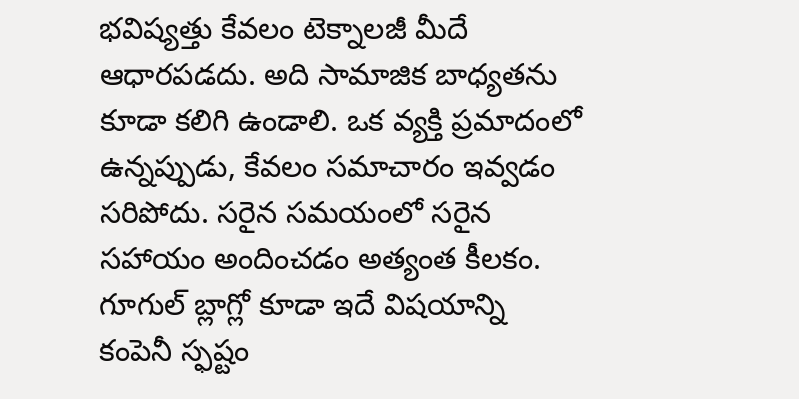భవిష్యత్తు కేవలం టెక్నాలజీ మీదే ఆధారపడదు. అది సామాజిక బాధ్యతను కూడా కలిగి ఉండాలి. ఒక వ్యక్తి ప్రమాదంలో ఉన్నప్పుడు, కేవలం సమాచారం ఇవ్వడం సరిపోదు. సరైన సమయంలో సరైన సహాయం అందించడం అత్యంత కీలకం. గూగుల్ బ్లాగ్లో కూడా ఇదే విషయాన్ని కంపెనీ స్ఫష్టం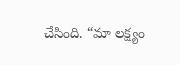చేసింది. “మా లక్ష్యం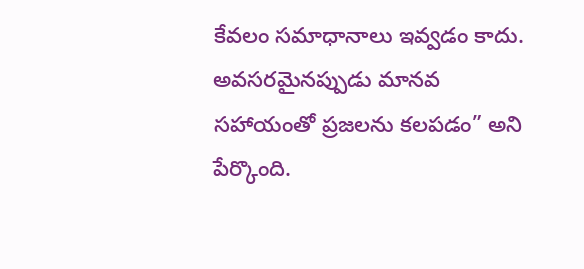కేవలం సమాధానాలు ఇవ్వడం కాదు. అవసరమైనప్పుడు మానవ సహాయంతో ప్రజలను కలపడం” అని పేర్కొంది.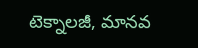టెక్నాలజీ, మానవ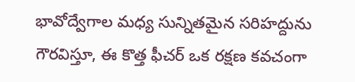భావోద్వేగాల మధ్య సున్నితమైన సరిహద్దును గౌరవిస్తూ, ఈ కొత్త ఫీచర్ ఒక రక్షణ కవచంగా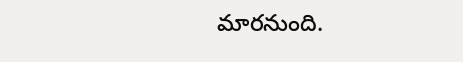మారనుంది.